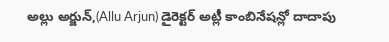అల్లు అర్జున్,(Allu Arjun) డైరెక్టర్ అట్లీ కాంబినేషన్లో దాదాపు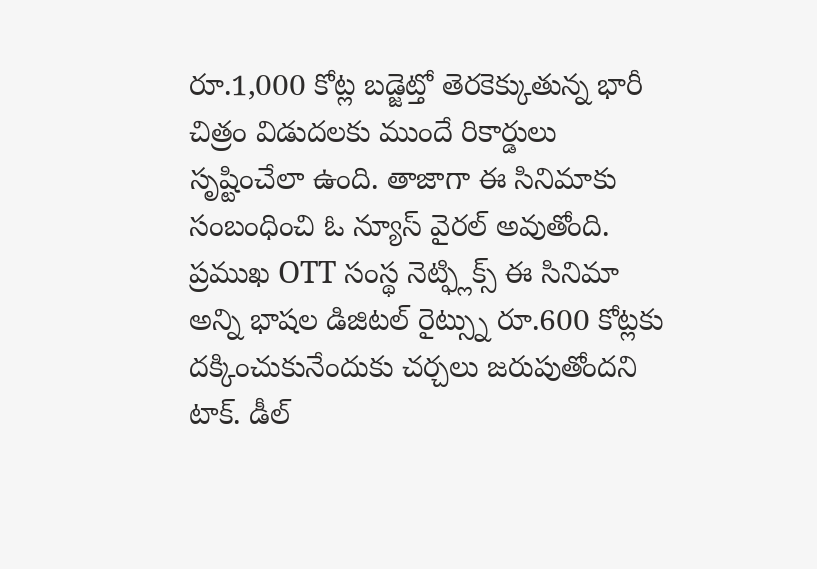రూ.1,000 కోట్ల బడ్జెట్తో తెరకెక్కుతున్న భారీ చిత్రం విడుదలకు ముందే రికార్డులు సృష్టించేలా ఉంది. తాజాగా ఈ సినిమాకు సంబంధించి ఓ న్యూస్ వైరల్ అవుతోంది. ప్రముఖ OTT సంస్థ నెట్ఫ్లిక్స్ ఈ సినిమా అన్ని భాషల డిజిటల్ రైట్స్ను రూ.600 కోట్లకు దక్కించుకునేందుకు చర్చలు జరుపుతోందని టాక్. డీల్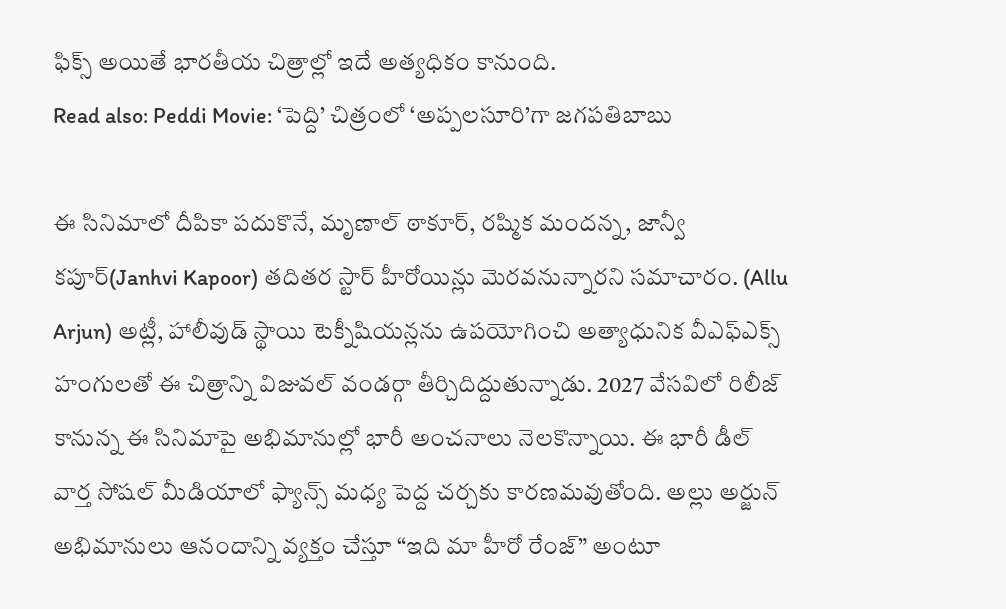ఫిక్స్ అయితే భారతీయ చిత్రాల్లో ఇదే అత్యధికం కానుంది.
Read also: Peddi Movie: ‘పెద్ది’ చిత్రంలో ‘అప్పలసూరి’గా జగపతిబాబు

ఈ సినిమాలో దీపికా పదుకొనే, మృణాల్ ఠాకూర్, రష్మిక మందన్న, జాన్వీ కపూర్(Janhvi Kapoor) తదితర స్టార్ హీరోయిన్లు మెరవనున్నారని సమాచారం. (Allu Arjun) అట్లీ, హాలీవుడ్ స్థాయి టెక్నీషియన్లను ఉపయోగించి అత్యాధునిక వీఎఫ్ఎక్స్ హంగులతో ఈ చిత్రాన్ని విజువల్ వండర్గా తీర్చిదిద్దుతున్నాడు. 2027 వేసవిలో రిలీజ్ కానున్న ఈ సినిమాపై అభిమానుల్లో భారీ అంచనాలు నెలకొన్నాయి. ఈ భారీ డీల్ వార్త సోషల్ మీడియాలో ఫ్యాన్స్ మధ్య పెద్ద చర్చకు కారణమవుతోంది. అల్లు అర్జున్ అభిమానులు ఆనందాన్ని వ్యక్తం చేస్తూ “ఇది మా హీరో రేంజ్” అంటూ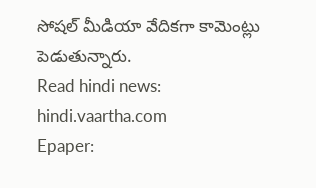సోషల్ మీడియా వేదికగా కామెంట్లు పెడుతున్నారు.
Read hindi news: hindi.vaartha.com
Epaper: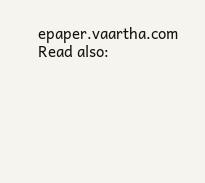epaper.vaartha.com
Read also: